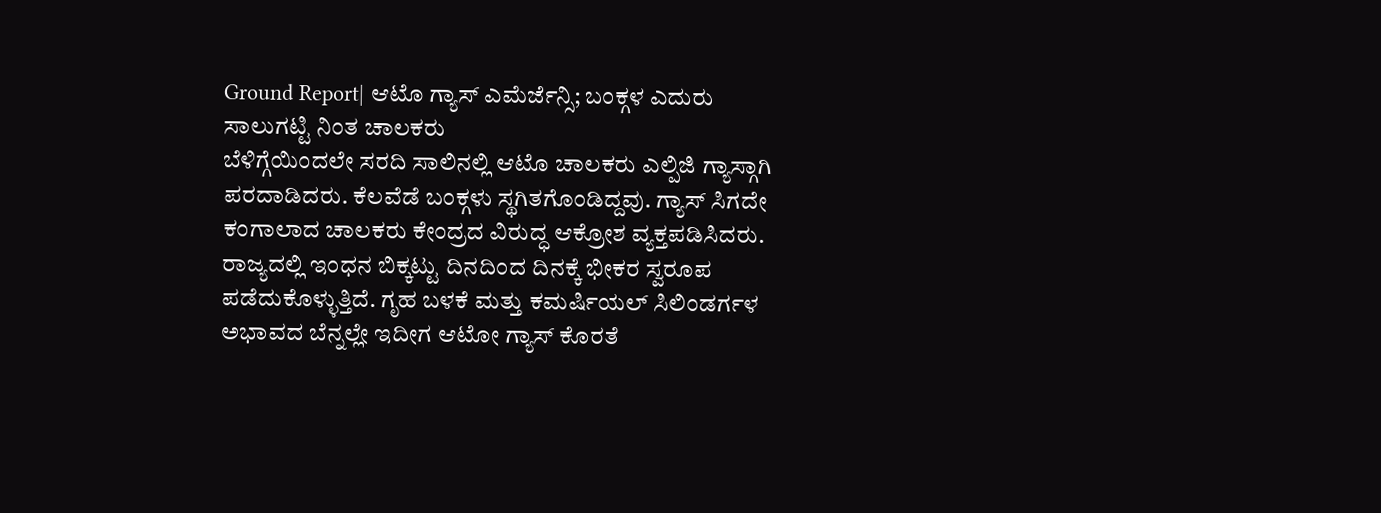Ground Report| ಆಟೊ ಗ್ಯಾಸ್ ಎಮೆರ್ಜೆನ್ಸಿ; ಬಂಕ್ಗಳ ಎದುರು ಸಾಲುಗಟ್ಟಿ ನಿಂತ ಚಾಲಕರು
ಬೆಳಿಗ್ಗೆಯಿಂದಲೇ ಸರದಿ ಸಾಲಿನಲ್ಲಿ ಆಟೊ ಚಾಲಕರು ಎಲ್ಪಿಜಿ ಗ್ಯಾಸ್ಗಾಗಿ ಪರದಾಡಿದರು. ಕೆಲವೆಡೆ ಬಂಕ್ಗಳು ಸ್ಥಗಿತಗೊಂಡಿದ್ದವು. ಗ್ಯಾಸ್ ಸಿಗದೇ ಕಂಗಾಲಾದ ಚಾಲಕರು ಕೇಂದ್ರದ ವಿರುದ್ಧ ಆಕ್ರೋಶ ವ್ಯಕ್ತಪಡಿಸಿದರು.
ರಾಜ್ಯದಲ್ಲಿ ಇಂಧನ ಬಿಕ್ಕಟ್ಟು ದಿನದಿಂದ ದಿನಕ್ಕೆ ಭೀಕರ ಸ್ವರೂಪ ಪಡೆದುಕೊಳ್ಳುತ್ತಿದೆ. ಗೃಹ ಬಳಕೆ ಮತ್ತು ಕಮರ್ಷಿಯಲ್ ಸಿಲಿಂಡರ್ಗಳ ಅಭಾವದ ಬೆನ್ನಲ್ಲೇ ಇದೀಗ ಆಟೋ ಗ್ಯಾಸ್ ಕೊರತೆ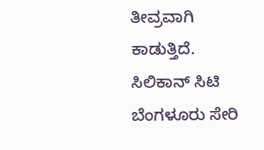ತೀವ್ರವಾಗಿ ಕಾಡುತ್ತಿದೆ.
ಸಿಲಿಕಾನ್ ಸಿಟಿ ಬೆಂಗಳೂರು ಸೇರಿ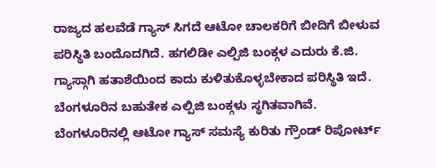ರಾಜ್ಯದ ಹಲವೆಡೆ ಗ್ಯಾಸ್ ಸಿಗದೆ ಆಟೋ ಚಾಲಕರಿಗೆ ಬೀದಿಗೆ ಬೀಳುವ ಪರಿಸ್ಥಿತಿ ಬಂದೊದಗಿದೆ. ಹಗಲಿಡೀ ಎಲ್ಪಿಜಿ ಬಂಕ್ಗಳ ಎದುರು ಕೆ.ಜಿ. ಗ್ಯಾಸ್ಗಾಗಿ ಹತಾಶೆಯಿಂದ ಕಾದು ಕುಳಿತುಕೊಳ್ಳಬೇಕಾದ ಪರಿಸ್ಥಿತಿ ಇದೆ. ಬೆಂಗಳೂರಿನ ಬಹುತೇಕ ಎಲ್ಪಿಜಿ ಬಂಕ್ಗಳು ಸ್ಥಗಿತವಾಗಿವೆ.
ಬೆಂಗಳೂರಿನಲ್ಲಿ ಆಟೋ ಗ್ಯಾಸ್ ಸಮಸ್ಯೆ ಕುರಿತು ಗ್ರೌಂಡ್ ರಿಪೋರ್ಟ್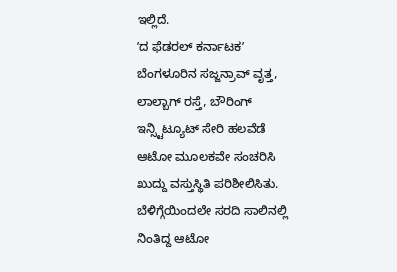ಇಲ್ಲಿದೆ.
ʼದ ಫೆಡರಲ್ ಕರ್ನಾಟಕʼ ಬೆಂಗಳೂರಿನ ಸಜ್ಜನ್ರಾವ್ ವೃತ್ತ, ಲಾಲ್ಬಾಗ್ ರಸ್ತೆ, ಬೌರಿಂಗ್ ಇನ್ಸ್ಟಿಟ್ಯೂಟ್ ಸೇರಿ ಹಲವೆಡೆ ಆಟೋ ಮೂಲಕವೇ ಸಂಚರಿಸಿ ಖುದ್ದು ವಸ್ತುಸ್ಥಿತಿ ಪರಿಶೀಲಿಸಿತು. ಬೆಳಿಗ್ಗೆಯಿಂದಲೇ ಸರದಿ ಸಾಲಿನಲ್ಲಿ ನಿಂತಿದ್ದ ಆಟೋ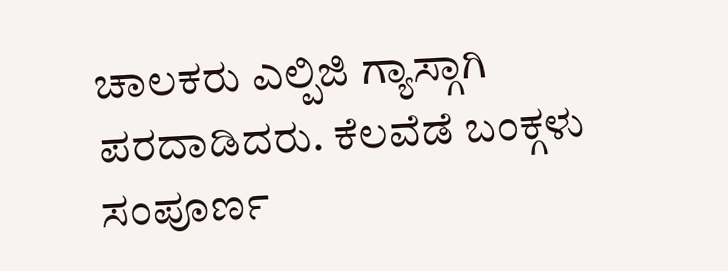ಚಾಲಕರು ಎಲ್ಪಿಜಿ ಗ್ಯಾಸ್ಗಾಗಿ ಪರದಾಡಿದರು. ಕೆಲವೆಡೆ ಬಂಕ್ಗಳು ಸಂಪೂರ್ಣ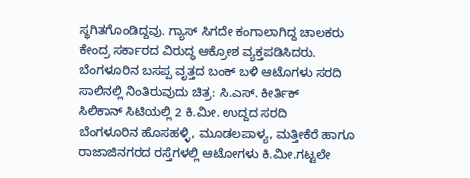ಸ್ಥಗಿತಗೊಂಡಿದ್ದವು. ಗ್ಯಾಸ್ ಸಿಗದೇ ಕಂಗಾಲಾಗಿದ್ದ ಚಾಲಕರು ಕೇಂದ್ರ ಸರ್ಕಾರದ ವಿರುದ್ಧ ಆಕ್ರೋಶ ವ್ಯಕ್ತಪಡಿಸಿದರು.
ಬೆಂಗಳೂರಿನ ಬಸಪ್ಪ ವೃತ್ತದ ಬಂಕ್ ಬಳಿ ಆಟೊಗಳು ಸರದಿ ಸಾಲಿನಲ್ಲಿ ನಿಂತಿರುವುದು ಚಿತ್ರ: ಸಿ.ಎಸ್. ಕೀರ್ತಿಕ್
ಸಿಲಿಕಾನ್ ಸಿಟಿಯಲ್ಲಿ 2 ಕಿ.ಮೀ. ಉದ್ದದ ಸರದಿ
ಬೆಂಗಳೂರಿನ ಹೊಸಹಳ್ಳಿ, ಮೂಡಲಪಾಳ್ಯ, ಮತ್ತೀಕೆರೆ ಹಾಗೂ ರಾಜಾಜಿನಗರದ ರಸ್ತೆಗಳಲ್ಲಿ ಆಟೋಗಳು ಕಿ.ಮೀ.ಗಟ್ಟಲೇ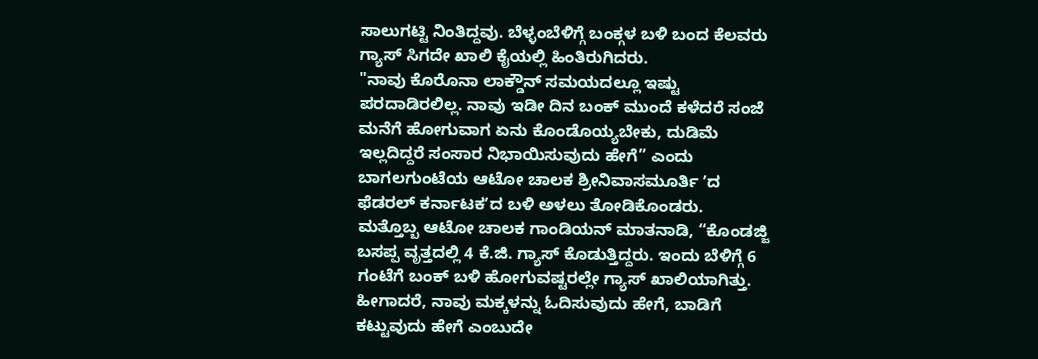ಸಾಲುಗಟ್ಟಿ ನಿಂತಿದ್ದವು. ಬೆಳ್ಳಂಬೆಳಿಗ್ಗೆ ಬಂಕ್ಗಳ ಬಳಿ ಬಂದ ಕೆಲವರು ಗ್ಯಾಸ್ ಸಿಗದೇ ಖಾಲಿ ಕೈಯಲ್ಲಿ ಹಿಂತಿರುಗಿದರು.
"ನಾವು ಕೊರೊನಾ ಲಾಕ್ಡೌನ್ ಸಮಯದಲ್ಲೂ ಇಷ್ಟು ಪರದಾಡಿರಲಿಲ್ಲ. ನಾವು ಇಡೀ ದಿನ ಬಂಕ್ ಮುಂದೆ ಕಳೆದರೆ ಸಂಜೆ ಮನೆಗೆ ಹೋಗುವಾಗ ಏನು ಕೊಂಡೊಯ್ಯಬೇಕು, ದುಡಿಮೆ ಇಲ್ಲದಿದ್ದರೆ ಸಂಸಾರ ನಿಭಾಯಿಸುವುದು ಹೇಗೆ” ಎಂದು ಬಾಗಲಗುಂಟೆಯ ಆಟೋ ಚಾಲಕ ಶ್ರೀನಿವಾಸಮೂರ್ತಿ ʼದ ಫೆಡರಲ್ ಕರ್ನಾಟಕʼದ ಬಳಿ ಅಳಲು ತೋಡಿಕೊಂಡರು.
ಮತ್ತೊಬ್ಬ ಆಟೋ ಚಾಲಕ ಗಾಂಡಿಯನ್ ಮಾತನಾಡಿ, “ಕೊಂಡಜ್ಜಿ ಬಸಪ್ಪ ವೃತ್ತದಲ್ಲಿ 4 ಕೆ.ಜಿ. ಗ್ಯಾಸ್ ಕೊಡುತ್ತಿದ್ದರು. ಇಂದು ಬೆಳಿಗ್ಗೆ 6 ಗಂಟೆಗೆ ಬಂಕ್ ಬಳಿ ಹೋಗುವಷ್ಟರಲ್ಲೇ ಗ್ಯಾಸ್ ಖಾಲಿಯಾಗಿತ್ತು. ಹೀಗಾದರೆ, ನಾವು ಮಕ್ಕಳನ್ನು ಓದಿಸುವುದು ಹೇಗೆ, ಬಾಡಿಗೆ ಕಟ್ಟುವುದು ಹೇಗೆ ಎಂಬುದೇ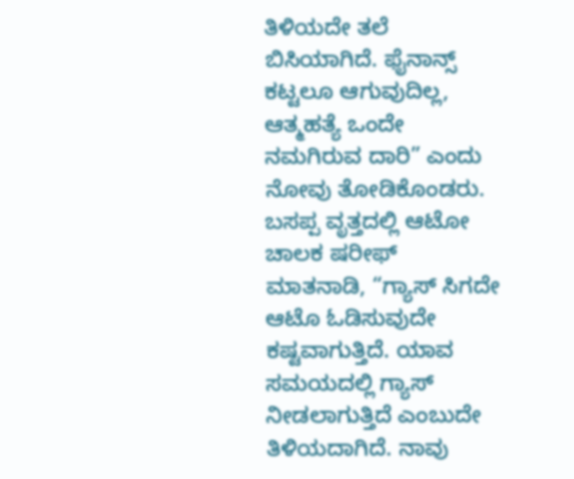ತಿಳಿಯದೇ ತಲೆ ಬಿಸಿಯಾಗಿದೆ. ಫೈನಾನ್ಸ್ ಕಟ್ಟಲೂ ಆಗುವುದಿಲ್ಲ, ಆತ್ಮಹತ್ಯೆ ಒಂದೇ ನಮಗಿರುವ ದಾರಿ” ಎಂದು ನೋವು ತೋಡಿಕೊಂಡರು.
ಬಸಪ್ಪ ವೃತ್ತದಲ್ಲಿ ಆಟೋ ಚಾಲಕ ಷರೀಫ್ ಮಾತನಾಡಿ, “ಗ್ಯಾಸ್ ಸಿಗದೇ ಆಟೊ ಓಡಿಸುವುದೇ ಕಷ್ಟವಾಗುತ್ತಿದೆ. ಯಾವ ಸಮಯದಲ್ಲಿ ಗ್ಯಾಸ್ ನೀಡಲಾಗುತ್ತಿದೆ ಎಂಬುದೇ ತಿಳಿಯದಾಗಿದೆ. ನಾವು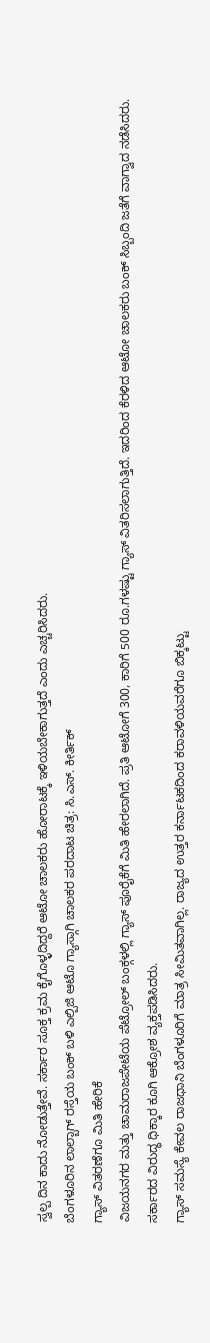ಸ್ವಲ್ಪ ದಿನ ಕಾದು ನೋಡುತ್ತೇವೆ. ಸರ್ಕಾರ ಸೂಕ್ತ ಕ್ರಮ ಕೈಗೊಳ್ಳದಿದ್ದರೆ ಆಟೋ ಚಾಲಕರು ಹೋರಾಟಕ್ಕೆ ಇಳಿಯಬೇಕಾಗುತ್ತದೆ ಎಂದು ಎಚ್ಚರಿಸಿದರು.
ಬೆಂಗಳೂರಿನ ಲಾಲ್ಬಾಗ್ ರಸ್ತೆಯ ಬಂಕ್ ಬಳಿ ಎಲ್ಪಿಜಿ ಆಟೊ ಗ್ಯಾಸ್ಗಾಗಿ ಚಾಲಕರ ಪರದಾಟ ಚಿತ್ರ: ಸಿ.ಎಸ್. ಕೀರ್ತಿಕ್
ಗ್ಯಾಸ್ ವಿತರಣೆಗೂ ಮಿತಿ ಹೇರಿಕೆ
ವಿಜಯನಗರ ಮತ್ತು ಚಾಮರಾಜಪೇಟೆಯ ಪೆಟ್ರೋಲ್ ಬಂಕ್ಗಳಲ್ಲಿ ಗ್ಯಾಸ್ ಪೂರೈಕೆಗೆ ಮಿತಿ ಹೇರಲಾಗಿದೆ. ಪ್ರತಿ ಆಟೋಗೆ 300, ಕಾರಿಗೆ 500 ರೂ.ಗಳಷ್ಟು ಗ್ಯಾಸ್ ವಿತರಿಸಲಾಗುತ್ತಿದೆ. ಇದರಿಂದ ಕೆರಳಿದ ಆಟೋ ಚಾಲಕರು ಬಂಕ್ ಸಿಬ್ಬಂದಿ ಜತೆಗೆ ವಾಗ್ವಾದ ನಡೆಸಿದರು. ಸರ್ಕಾರದ ವಿರುದ್ಧ ಧಿಕ್ಕಾರ ಕೂಗಿ ಆಕ್ರೋಶ ವ್ಯಕ್ತಪಡಿಸಿದರು.
ಗ್ಯಾಸ್ ಸಮಸ್ಯೆ ಕೇವಲ ರಾಜಧಾನಿ ಬೆಂಗಳೂರಿಗೆ ಮಾತ್ರ ಸೀಮಿತವಾಗಿಲ್ಲ. ರಾಜ್ಯದ ಉತ್ತರ ಕರ್ನಾಟಕದಿಂದ ಕರಾವಳಿಯವರೆಗೂ ಬಿಕ್ಕಟ್ಟು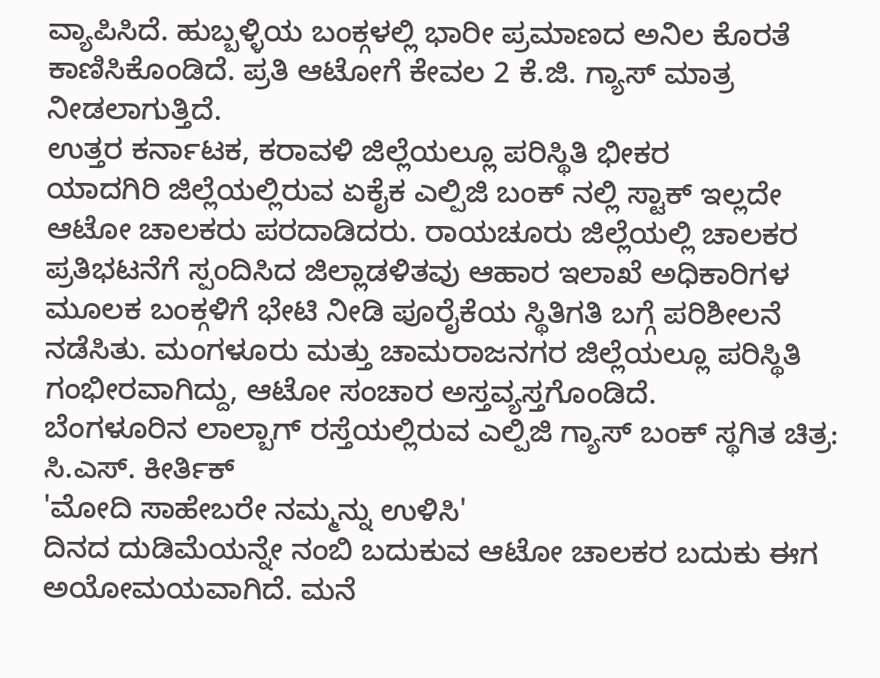ವ್ಯಾಪಿಸಿದೆ. ಹುಬ್ಬಳ್ಳಿಯ ಬಂಕ್ಗಳಲ್ಲಿ ಭಾರೀ ಪ್ರಮಾಣದ ಅನಿಲ ಕೊರತೆ ಕಾಣಿಸಿಕೊಂಡಿದೆ. ಪ್ರತಿ ಆಟೋಗೆ ಕೇವಲ 2 ಕೆ.ಜಿ. ಗ್ಯಾಸ್ ಮಾತ್ರ ನೀಡಲಾಗುತ್ತಿದೆ.
ಉತ್ತರ ಕರ್ನಾಟಕ, ಕರಾವಳಿ ಜಿಲ್ಲೆಯಲ್ಲೂ ಪರಿಸ್ಥಿತಿ ಭೀಕರ
ಯಾದಗಿರಿ ಜಿಲ್ಲೆಯಲ್ಲಿರುವ ಏಕೈಕ ಎಲ್ಪಿಜಿ ಬಂಕ್ ನಲ್ಲಿ ಸ್ಟಾಕ್ ಇಲ್ಲದೇ ಆಟೋ ಚಾಲಕರು ಪರದಾಡಿದರು. ರಾಯಚೂರು ಜಿಲ್ಲೆಯಲ್ಲಿ ಚಾಲಕರ ಪ್ರತಿಭಟನೆಗೆ ಸ್ಪಂದಿಸಿದ ಜಿಲ್ಲಾಡಳಿತವು ಆಹಾರ ಇಲಾಖೆ ಅಧಿಕಾರಿಗಳ ಮೂಲಕ ಬಂಕ್ಗಳಿಗೆ ಭೇಟಿ ನೀಡಿ ಪೂರೈಕೆಯ ಸ್ಥಿತಿಗತಿ ಬಗ್ಗೆ ಪರಿಶೀಲನೆ ನಡೆಸಿತು. ಮಂಗಳೂರು ಮತ್ತು ಚಾಮರಾಜನಗರ ಜಿಲ್ಲೆಯಲ್ಲೂ ಪರಿಸ್ಥಿತಿ ಗಂಭೀರವಾಗಿದ್ದು, ಆಟೋ ಸಂಚಾರ ಅಸ್ತವ್ಯಸ್ತಗೊಂಡಿದೆ.
ಬೆಂಗಳೂರಿನ ಲಾಲ್ಬಾಗ್ ರಸ್ತೆಯಲ್ಲಿರುವ ಎಲ್ಪಿಜಿ ಗ್ಯಾಸ್ ಬಂಕ್ ಸ್ಥಗಿತ ಚಿತ್ರ: ಸಿ.ಎಸ್. ಕೀರ್ತಿಕ್
'ಮೋದಿ ಸಾಹೇಬರೇ ನಮ್ಮನ್ನು ಉಳಿಸಿ'
ದಿನದ ದುಡಿಮೆಯನ್ನೇ ನಂಬಿ ಬದುಕುವ ಆಟೋ ಚಾಲಕರ ಬದುಕು ಈಗ ಅಯೋಮಯವಾಗಿದೆ. ಮನೆ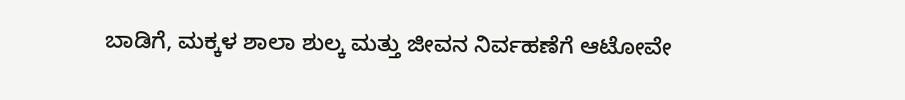ಬಾಡಿಗೆ, ಮಕ್ಕಳ ಶಾಲಾ ಶುಲ್ಕ ಮತ್ತು ಜೀವನ ನಿರ್ವಹಣೆಗೆ ಆಟೋವೇ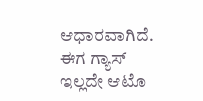ಆಧಾರವಾಗಿದೆ. ಈಗ ಗ್ಯಾಸ್ ಇಲ್ಲದೇ ಆಟೊ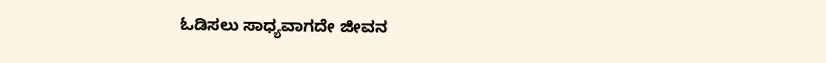ಓಡಿಸಲು ಸಾಧ್ಯವಾಗದೇ ಜೀವನ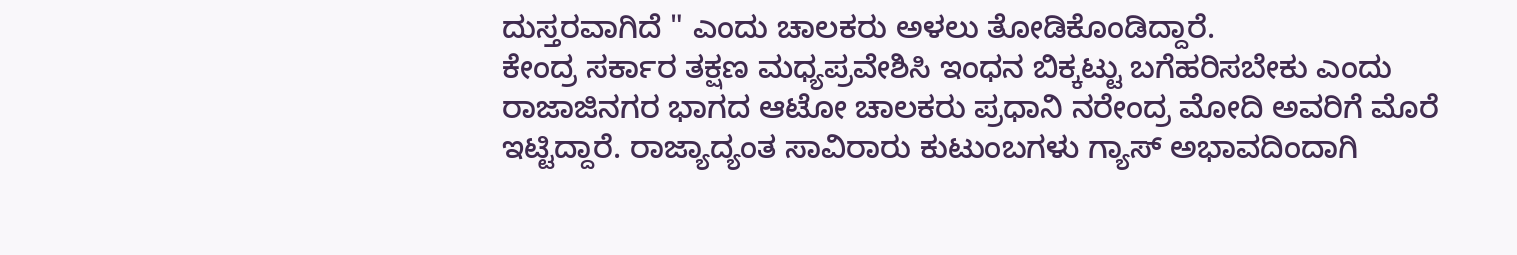ದುಸ್ತರವಾಗಿದೆ " ಎಂದು ಚಾಲಕರು ಅಳಲು ತೋಡಿಕೊಂಡಿದ್ದಾರೆ.
ಕೇಂದ್ರ ಸರ್ಕಾರ ತಕ್ಷಣ ಮಧ್ಯಪ್ರವೇಶಿಸಿ ಇಂಧನ ಬಿಕ್ಕಟ್ಟು ಬಗೆಹರಿಸಬೇಕು ಎಂದು ರಾಜಾಜಿನಗರ ಭಾಗದ ಆಟೋ ಚಾಲಕರು ಪ್ರಧಾನಿ ನರೇಂದ್ರ ಮೋದಿ ಅವರಿಗೆ ಮೊರೆ ಇಟ್ಟಿದ್ದಾರೆ. ರಾಜ್ಯಾದ್ಯಂತ ಸಾವಿರಾರು ಕುಟುಂಬಗಳು ಗ್ಯಾಸ್ ಅಭಾವದಿಂದಾಗಿ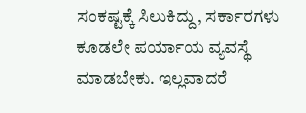ಸಂಕಷ್ಟಕ್ಕೆ ಸಿಲುಕಿದ್ದು, ಸರ್ಕಾರಗಳು ಕೂಡಲೇ ಪರ್ಯಾಯ ವ್ಯವಸ್ಥೆ ಮಾಡಬೇಕು. ಇಲ್ಲವಾದರೆ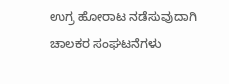ಉಗ್ರ ಹೋರಾಟ ನಡೆಸುವುದಾಗಿ ಚಾಲಕರ ಸಂಘಟನೆಗಳು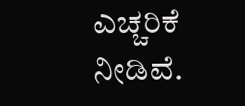ಎಚ್ಚರಿಕೆ ನೀಡಿವೆ.